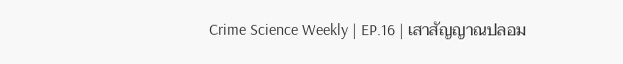Crime Science Weekly | EP.16 | เสาสัญญาณปลอม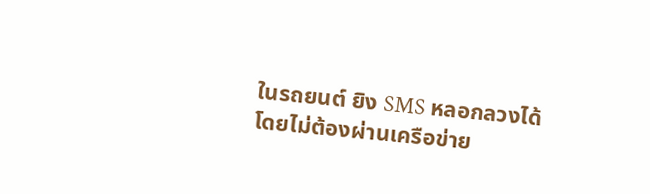ในรถยนต์ ยิง SMS หลอกลวงได้โดยไม่ต้องผ่านเครือข่าย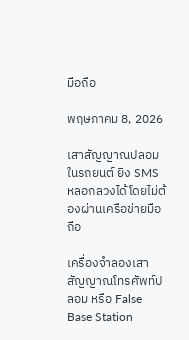มือถือ

พฤษภาคม 8, 2026

เสาสัญญาณปลอมในรถยนต์ ยิง SMS หลอกลวงได้โดยไม่ต้องผ่านเครือข่ายมือถือ

เครื่องจำลองเสาสัญญาณโทรศัพท์ปลอม หรือ False Base Station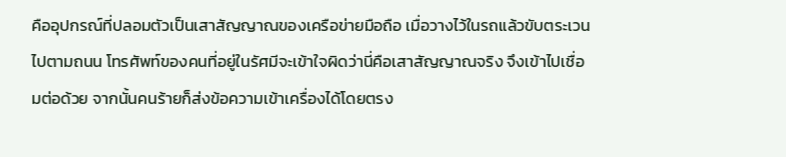คืออุปกรณ์ที่ปลอมตัวเป็นเสาสัญญาณของเครือข่ายมือถือ เมื่อวางไว้ในรถแล้วขับตระเวนไปตามถนน โทรศัพท์ของคนที่อยู่ในรัศมีจะเข้าใจผิดว่านี่คือเสาสัญญาณจริง จึงเข้าไปเชื่อมต่อด้วย จากนั้นคนร้ายก็ส่งข้อความเข้าเครื่องได้โดยตรง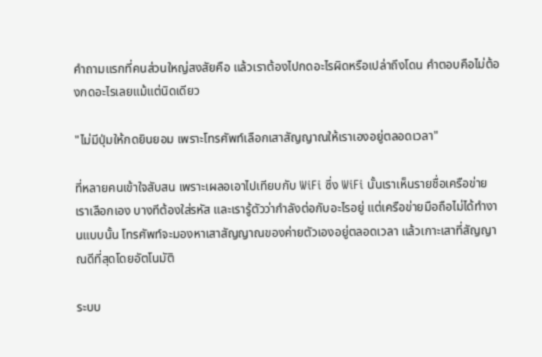คำถามแรกที่คนส่วนใหญ่สงสัยคือ แล้วเราต้องไปกดอะไรผิดหรือเปล่าถึงโดน คำตอบคือไม่ต้องกดอะไรเลยแม้แต่นิดเดียว

"ไม่มีปุ่มให้กดยินยอม เพราะโทรศัพท์เลือกเสาสัญญาณให้เราเองอยู่ตลอดเวลา"

ที่หลายคนเข้าใจสับสน เพราะเผลอเอาไปเทียบกับ WiFi ซึ่ง WiFi นั้นเราเห็นรายชื่อเครือข่าย เราเลือกเอง บางทีต้องใส่รหัส และเรารู้ตัวว่ากำลังต่อกับอะไรอยู่ แต่เครือข่ายมือถือไม่ได้ทำงานแบบนั้น โทรศัพท์จะมองหาเสาสัญญาณของค่ายตัวเองอยู่ตลอดเวลา แล้วเกาะเสาที่สัญญาณดีที่สุดโดยอัตโนมัติ

ระบบ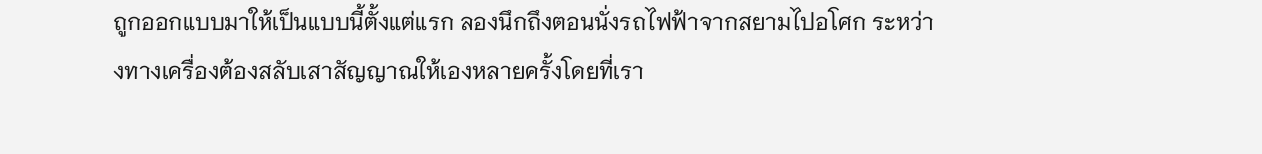ถูกออกแบบมาให้เป็นแบบนี้ตั้งแต่แรก ลองนึกถึงตอนนั่งรถไฟฟ้าจากสยามไปอโศก ระหว่างทางเครื่องต้องสลับเสาสัญญาณให้เองหลายครั้งโดยที่เรา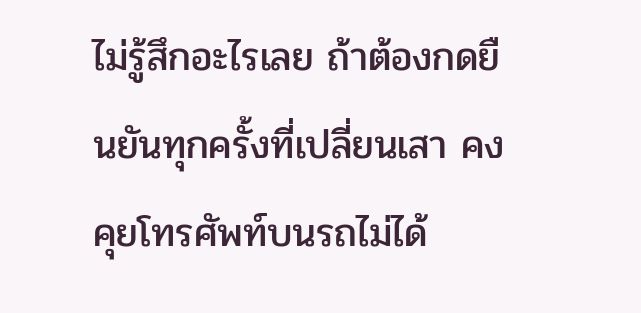ไม่รู้สึกอะไรเลย ถ้าต้องกดยืนยันทุกครั้งที่เปลี่ยนเสา คงคุยโทรศัพท์บนรถไม่ได้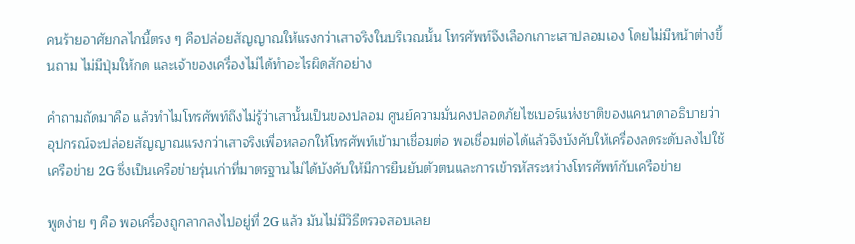คนร้ายอาศัยกลไกนี้ตรง ๆ คือปล่อยสัญญาณให้แรงกว่าเสาจริงในบริเวณนั้น โทรศัพท์จึงเลือกเกาะเสาปลอมเอง โดยไม่มีหน้าต่างขึ้นถาม ไม่มีปุ่มให้กด และเจ้าของเครื่องไม่ได้ทำอะไรผิดสักอย่าง

คำถามถัดมาคือ แล้วทำไมโทรศัพท์ถึงไม่รู้ว่าเสานั้นเป็นของปลอม ศูนย์ความมั่นคงปลอดภัยไซเบอร์แห่งชาติของแคนาดาอธิบายว่า อุปกรณ์จะปล่อยสัญญาณแรงกว่าเสาจริงเพื่อหลอกให้โทรศัพท์เข้ามาเชื่อมต่อ พอเชื่อมต่อได้แล้วจึงบังคับให้เครื่องลดระดับลงไปใช้เครือข่าย 2G ซึ่งเป็นเครือข่ายรุ่นเก่าที่มาตรฐานไม่ได้บังคับให้มีการยืนยันตัวตนและการเข้ารหัสระหว่างโทรศัพท์กับเครือข่าย

พูดง่าย ๆ คือ พอเครื่องถูกลากลงไปอยู่ที่ 2G แล้ว มันไม่มีวิธีตรวจสอบเลย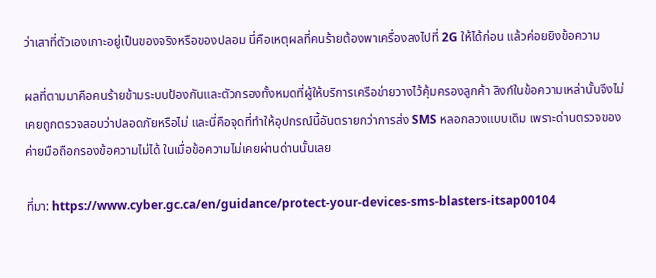ว่าเสาที่ตัวเองเกาะอยู่เป็นของจริงหรือของปลอม นี่คือเหตุผลที่คนร้ายต้องพาเครื่องลงไปที่ 2G ให้ได้ก่อน แล้วค่อยยิงข้อความ

ผลที่ตามมาคือคนร้ายข้ามระบบป้องกันและตัวกรองทั้งหมดที่ผู้ให้บริการเครือข่ายวางไว้คุ้มครองลูกค้า ลิงก์ในข้อความเหล่านั้นจึงไม่เคยถูกตรวจสอบว่าปลอดภัยหรือไม่ และนี่คือจุดที่ทำให้อุปกรณ์นี้อันตรายกว่าการส่ง SMS หลอกลวงแบบเดิม เพราะด่านตรวจของค่ายมือถือกรองข้อความไม่ได้ ในเมื่อข้อความไม่เคยผ่านด่านนั้นเลย

ที่มา: https://www.cyber.gc.ca/en/guidance/protect-your-devices-sms-blasters-itsap00104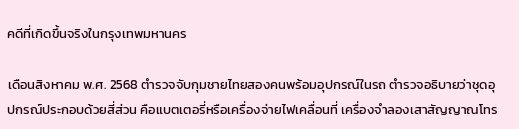คดีที่เกิดขึ้นจริงในกรุงเทพมหานคร

เดือนสิงหาคม พ.ศ. 2568 ตำรวจจับกุมชายไทยสองคนพร้อมอุปกรณ์ในรถ ตำรวจอธิบายว่าชุดอุปกรณ์ประกอบด้วยสี่ส่วน คือแบตเตอรี่หรือเครื่องจ่ายไฟเคลื่อนที่ เครื่องจำลองเสาสัญญาณโทร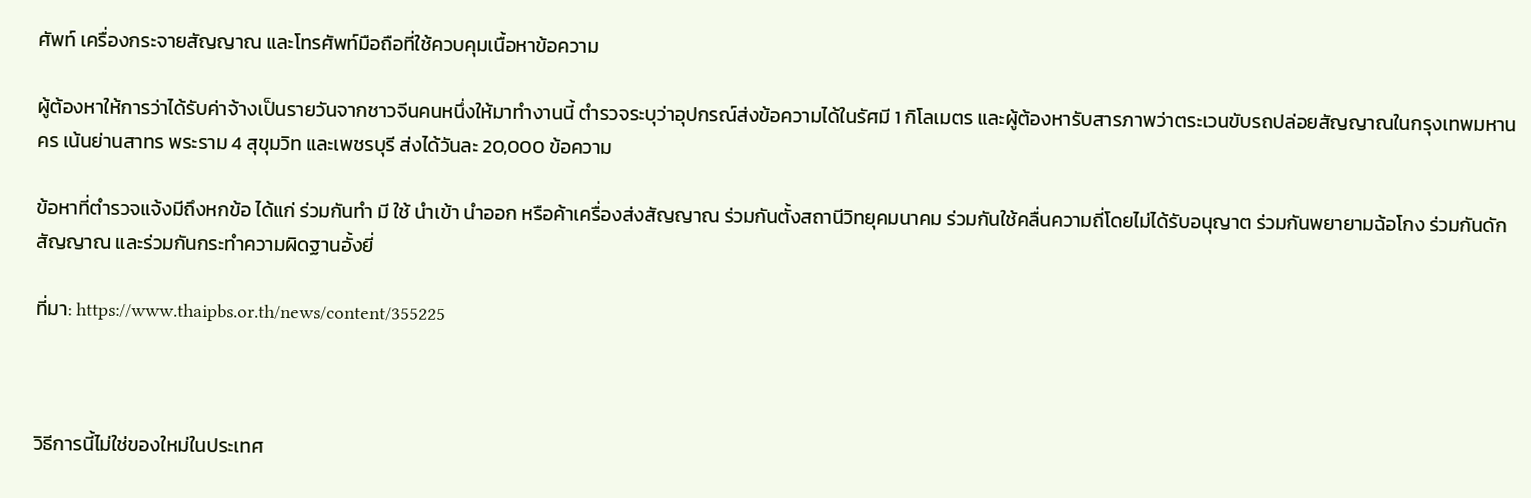ศัพท์ เครื่องกระจายสัญญาณ และโทรศัพท์มือถือที่ใช้ควบคุมเนื้อหาข้อความ

ผู้ต้องหาให้การว่าได้รับค่าจ้างเป็นรายวันจากชาวจีนคนหนึ่งให้มาทำงานนี้ ตำรวจระบุว่าอุปกรณ์ส่งข้อความได้ในรัศมี 1 กิโลเมตร และผู้ต้องหารับสารภาพว่าตระเวนขับรถปล่อยสัญญาณในกรุงเทพมหานคร เน้นย่านสาทร พระราม 4 สุขุมวิท และเพชรบุรี ส่งได้วันละ 20,000 ข้อความ

ข้อหาที่ตำรวจแจ้งมีถึงหกข้อ ได้แก่ ร่วมกันทำ มี ใช้ นำเข้า นำออก หรือค้าเครื่องส่งสัญญาณ ร่วมกันตั้งสถานีวิทยุคมนาคม ร่วมกันใช้คลื่นความถี่โดยไม่ได้รับอนุญาต ร่วมกันพยายามฉ้อโกง ร่วมกันดักสัญญาณ และร่วมกันกระทำความผิดฐานอั้งยี่

ที่มา: https://www.thaipbs.or.th/news/content/355225



วิธีการนี้ไม่ใช่ของใหม่ในประเทศ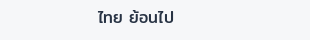ไทย ย้อนไป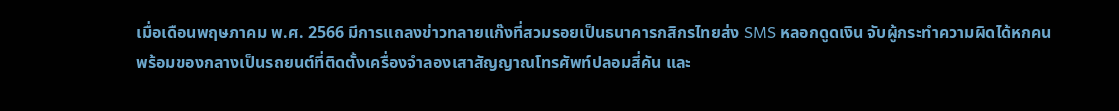เมื่อเดือนพฤษภาคม พ.ศ. 2566 มีการแถลงข่าวทลายแก๊งที่สวมรอยเป็นธนาคารกสิกรไทยส่ง SMS หลอกดูดเงิน จับผู้กระทำความผิดได้หกคน พร้อมของกลางเป็นรถยนต์ที่ติดตั้งเครื่องจำลองเสาสัญญาณโทรศัพท์ปลอมสี่คัน และ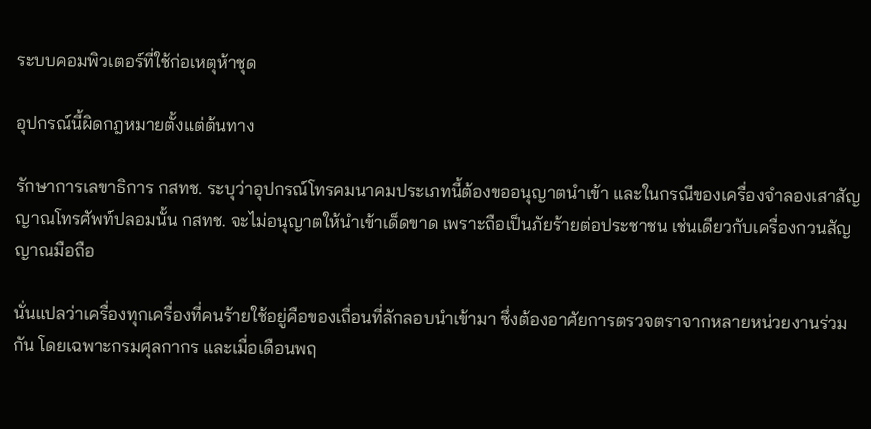ระบบคอมพิวเตอร์ที่ใช้ก่อเหตุห้าชุด

อุปกรณ์นี้ผิดกฎหมายตั้งแต่ต้นทาง

รักษาการเลขาธิการ กสทช. ระบุว่าอุปกรณ์โทรคมนาคมประเภทนี้ต้องขออนุญาตนำเข้า และในกรณีของเครื่องจำลองเสาสัญญาณโทรศัพท์ปลอมนั้น กสทช. จะไม่อนุญาตให้นำเข้าเด็ดขาด เพราะถือเป็นภัยร้ายต่อประชาชน เช่นเดียวกับเครื่องกวนสัญญาณมือถือ

นั่นแปลว่าเครื่องทุกเครื่องที่คนร้ายใช้อยู่คือของเถื่อนที่ลักลอบนำเข้ามา ซึ่งต้องอาศัยการตรวจตราจากหลายหน่วยงานร่วมกัน โดยเฉพาะกรมศุลกากร และเมื่อเดือนพฤ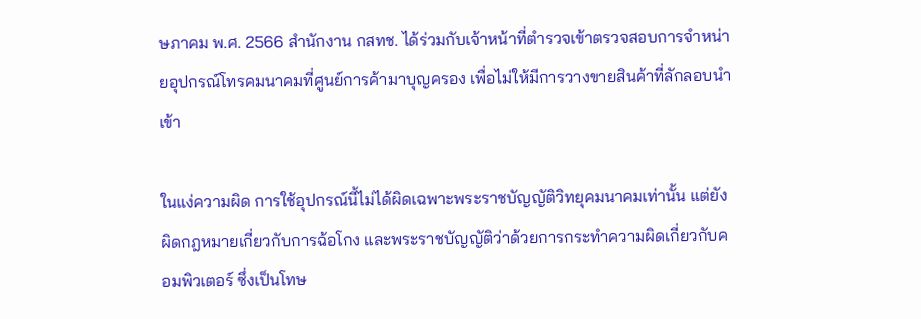ษภาคม พ.ศ. 2566 สำนักงาน กสทช. ได้ร่วมกับเจ้าหน้าที่ตำรวจเข้าตรวจสอบการจำหน่ายอุปกรณ์โทรคมนาคมที่ศูนย์การค้ามาบุญครอง เพื่อไม่ให้มีการวางขายสินค้าที่ลักลอบนำเข้า

ในแง่ความผิด การใช้อุปกรณ์นี้ไม่ได้ผิดเฉพาะพระราชบัญญัติวิทยุคมนาคมเท่านั้น แต่ยังผิดกฎหมายเกี่ยวกับการฉ้อโกง และพระราชบัญญัติว่าด้วยการกระทำความผิดเกี่ยวกับคอมพิวเตอร์ ซึ่งเป็นโทษ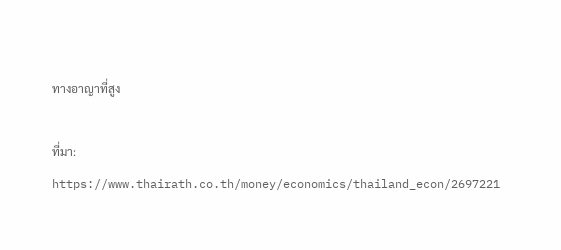ทางอาญาที่สูง

ที่มา: https://www.thairath.co.th/money/economics/thailand_econ/2697221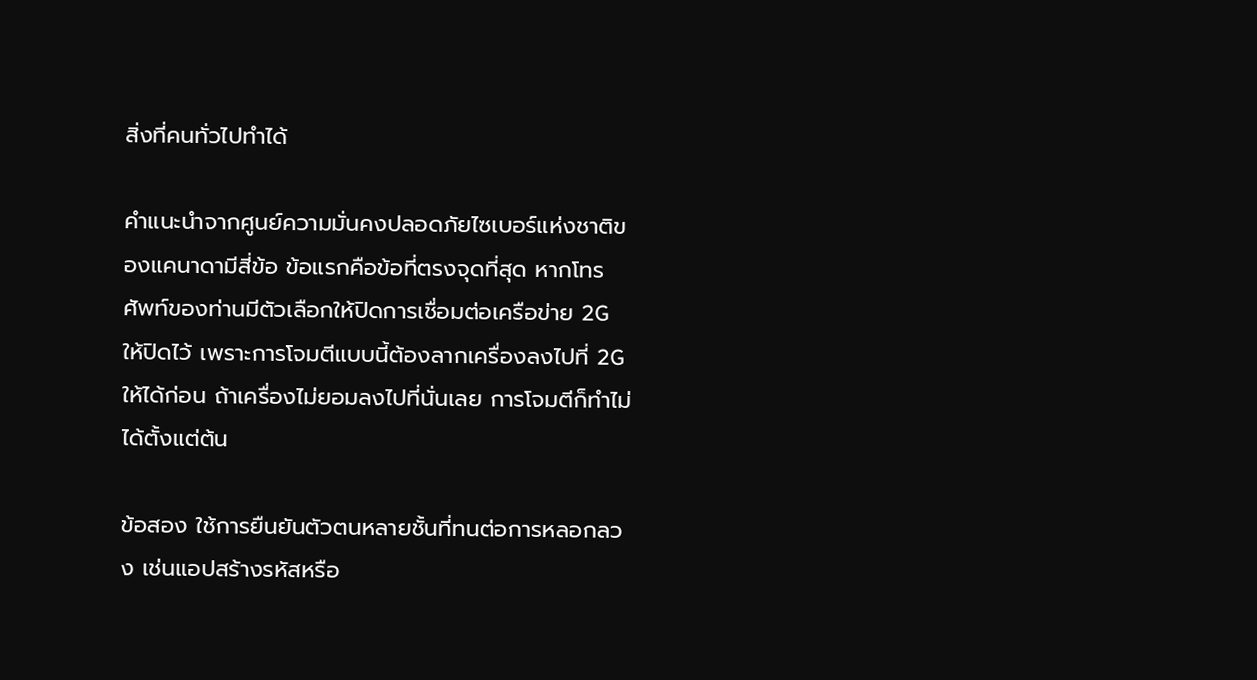สิ่งที่คนทั่วไปทำได้

คำแนะนำจากศูนย์ความมั่นคงปลอดภัยไซเบอร์แห่งชาติของแคนาดามีสี่ข้อ ข้อแรกคือข้อที่ตรงจุดที่สุด หากโทรศัพท์ของท่านมีตัวเลือกให้ปิดการเชื่อมต่อเครือข่าย 2G ให้ปิดไว้ เพราะการโจมตีแบบนี้ต้องลากเครื่องลงไปที่ 2G ให้ได้ก่อน ถ้าเครื่องไม่ยอมลงไปที่นั่นเลย การโจมตีก็ทำไม่ได้ตั้งแต่ต้น

ข้อสอง ใช้การยืนยันตัวตนหลายชั้นที่ทนต่อการหลอกลวง เช่นแอปสร้างรหัสหรือ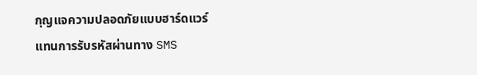กุญแจความปลอดภัยแบบฮาร์ดแวร์ แทนการรับรหัสผ่านทาง SMS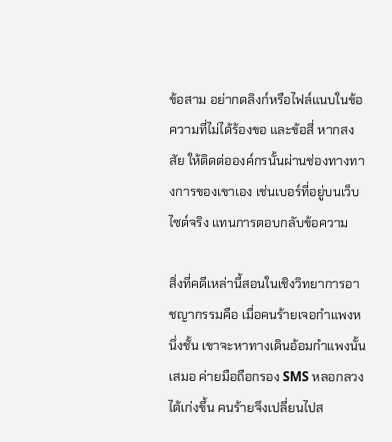ข้อสาม อย่ากดลิงก์หรือไฟล์แนบในข้อความที่ไม่ได้ร้องขอ และข้อสี่ หากสงสัย ให้ติดต่อองค์กรนั้นผ่านช่องทางทางการของเขาเอง เช่นเบอร์ที่อยู่บนเว็บไซต์จริง แทนการตอบกลับข้อความ

สิ่งที่คดีเหล่านี้สอนในเชิงวิทยาการอาชญากรรมคือ เมื่อคนร้ายเจอกำแพงหนึ่งชั้น เขาจะหาทางเดินอ้อมกำแพงนั้นเสมอ ค่ายมือถือกรอง SMS หลอกลวงได้เก่งขึ้น คนร้ายจึงเปลี่ยนไปส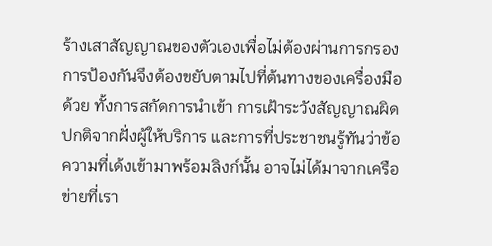ร้างเสาสัญญาณของตัวเองเพื่อไม่ต้องผ่านการกรอง การป้องกันจึงต้องขยับตามไปที่ต้นทางของเครื่องมือด้วย ทั้งการสกัดการนำเข้า การเฝ้าระวังสัญญาณผิดปกติจากฝั่งผู้ให้บริการ และการที่ประชาชนรู้ทันว่าข้อความที่เด้งเข้ามาพร้อมลิงก์นั้น อาจไม่ได้มาจากเครือข่ายที่เรา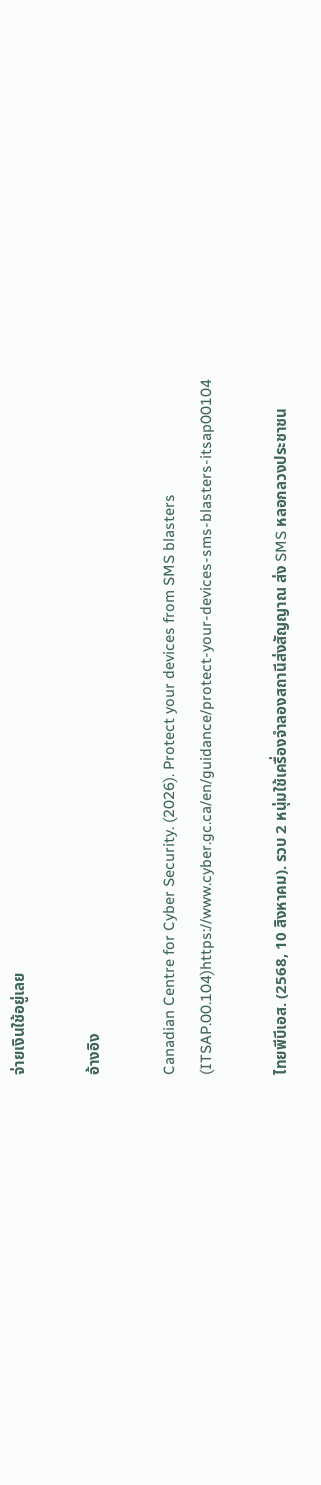จ่ายเงินใช้อยู่เลย

อ้างอิง

Canadian Centre for Cyber Security. (2026). Protect your devices from SMS blasters (ITSAP.00.104)https://www.cyber.gc.ca/en/guidance/protect-your-devices-sms-blasters-itsap00104

ไทยพีบีเอส. (2568, 10 สิงหาคม). รวบ 2 หนุ่มใช้เครื่องจำลองสถานีส่งสัญญาณ ส่ง SMS หลอกลวงประชาชน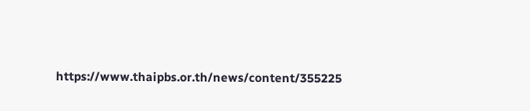https://www.thaipbs.or.th/news/content/355225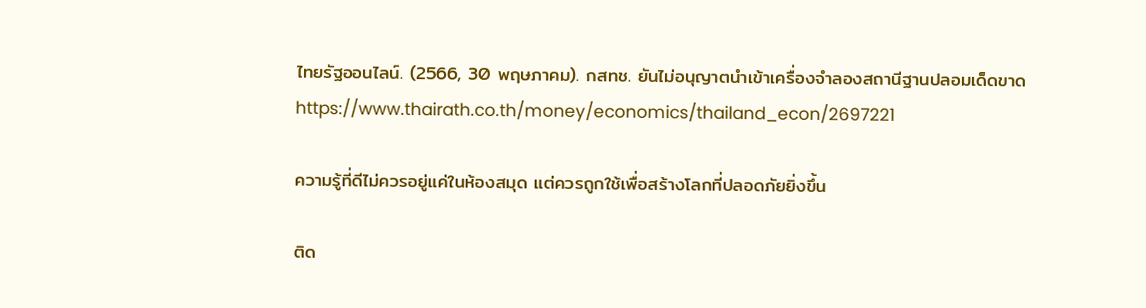ไทยรัฐออนไลน์. (2566, 30 พฤษภาคม). กสทช. ยันไม่อนุญาตนำเข้าเครื่องจำลองสถานีฐานปลอมเด็ดขาดhttps://www.thairath.co.th/money/economics/thailand_econ/2697221

ความรู้ที่ดีไม่ควรอยู่แค่ในห้องสมุด แต่ควรถูกใช้เพื่อสร้างโลกที่ปลอดภัยยิ่งขึ้น

ติด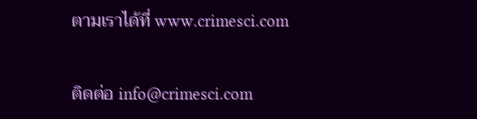ตามเราได้ที่ www.crimesci.com

ติดต่อ info@crimesci.com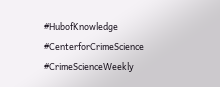#HubofKnowledge #CenterforCrimeScience #CrimeScienceWeekly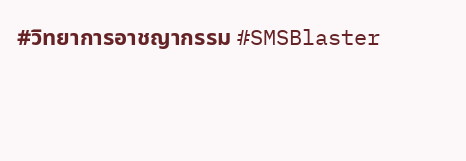#วิทยาการอาชญากรรม #SMSBlaster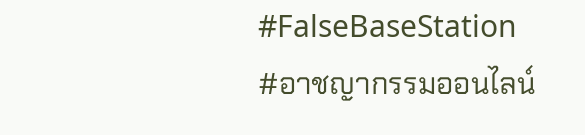#FalseBaseStation #อาชญากรรมออนไลน์